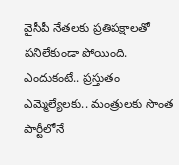వైసీపీ నేతలకు ప్రతిపక్షాలతో పనిలేకుండా పోయింది. ఎందుకంటే.. ప్రస్తుతం ఎమ్మెల్యేలకు.. మంత్రులకు సొంత పార్టీలోనే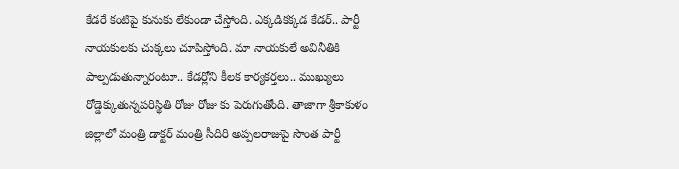కేడరే కంటిపై కునుకు లేకుండా చేస్తోంది. ఎక్కడికక్కడ కేడర్.. పార్టీ నాయకులకు చుక్కలు చూపిస్తోంది. మా నాయకులే అవినీతికి పాల్పడుతున్నారంటూ.. కేడర్లోని కీలక కార్యకర్తలు.. ముఖ్యులు రోడ్డెక్కుతున్నపరిస్థితి రోజు రోజు కు పెరుగుతోంది. తాజాగా శ్రీకాకుళం జిల్లాలో మంత్రి డాక్టర్ మంత్రి సీదిరి అప్పలరాజుపై సొంత పార్టీ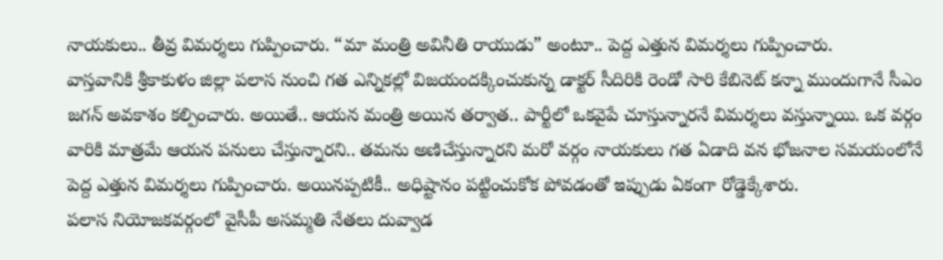నాయకులు.. తీవ్ర విమర్శలు గుప్పించారు. “మా మంత్రి అవినీతి రాయుడు” అంటూ.. పెద్ద ఎత్తున విమర్శలు గుప్పించారు.
వాస్తవానికి శ్రీకాకుళం జిల్లా పలాస నుంచి గత ఎన్నికల్లో విజయందక్కించుకున్న డాక్టర్ సీదిరికి రెండో సారి కేబినెట్ కన్నా ముందుగానే సీఎం జగన్ అవకాశం కల్పించారు. అయితే.. ఆయన మంత్రి అయిన తర్వాత.. పార్టీలో ఒకవైపే చూస్తున్నారనే విమర్శలు వస్తున్నాయి. ఒక వర్గం వారికి మాత్రమే ఆయన పనులు చేస్తున్నారని.. తమను అణిచేస్తున్నారని మరో వర్గం నాయకులు గత ఏడాది వన భోజనాల సమయంలోనే పెద్ద ఎత్తున విమర్శలు గుప్పించారు. అయినప్పటికీ.. అధిష్టానం పట్టించుకోక పోవడంతో ఇప్పుడు ఏకంగా రోడ్డెక్కేశారు.
పలాస నియోజకవర్గంలో వైసీపీ అసమ్మతి నేతలు దువ్వాడ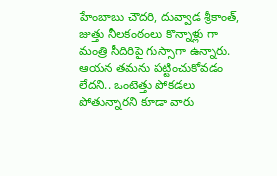హేంబాబు చౌదరి, దువ్వాడ శ్రీకాంత్, జుత్తు నీలకంఠంలు కొన్నాళ్లు గా మంత్రి సీదిరిపై గుస్సాగా ఉన్నారు. ఆయన తమను పట్టించుకోవడం లేదని.. ఒంటెత్తు పోకడలు పోతున్నారని కూడా వారు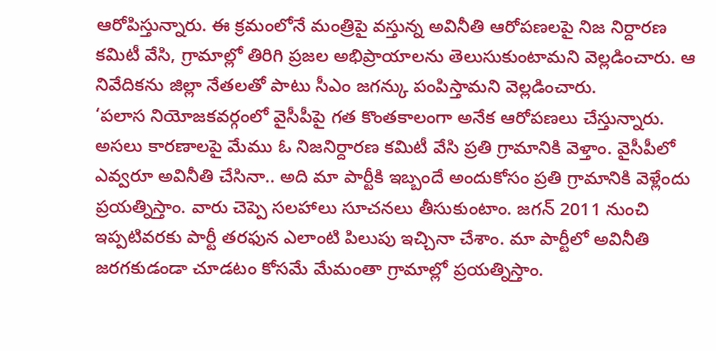ఆరోపిస్తున్నారు. ఈ క్రమంలోనే మంత్రిపై వస్తున్న అవినీతి ఆరోపణలపై నిజ నిర్దారణ కమిటీ వేసి, గ్రామాల్లో తిరిగి ప్రజల అభిప్రాయాలను తెలుసుకుంటామని వెల్లడించారు. ఆ నివేదికను జిల్లా నేతలతో పాటు సీఎం జగన్కు పంపిస్తామని వెల్లడించారు.
‘పలాస నియోజకవర్గంలో వైసీపీపై గత కొంతకాలంగా అనేక ఆరోపణలు చేస్తున్నారు. అసలు కారణాలపై మేము ఓ నిజనిర్దారణ కమిటీ వేసి ప్రతి గ్రామానికి వెళ్తాం. వైసీపీలో ఎవ్వరూ అవినీతి చేసినా.. అది మా పార్టీకి ఇబ్బందే అందుకోసం ప్రతి గ్రామానికి వెళ్లేందు ప్రయత్నిస్తాం. వారు చెప్పె సలహాలు సూచనలు తీసుకుంటాం. జగన్ 2011 నుంచి ఇప్పటివరకు పార్టీ తరఫున ఎలాంటి పిలుపు ఇచ్చినా చేశాం. మా పార్టీలో అవినీతి జరగకుడండా చూడటం కోసమే మేమంతా గ్రామాల్లో ప్రయత్నిస్తాం.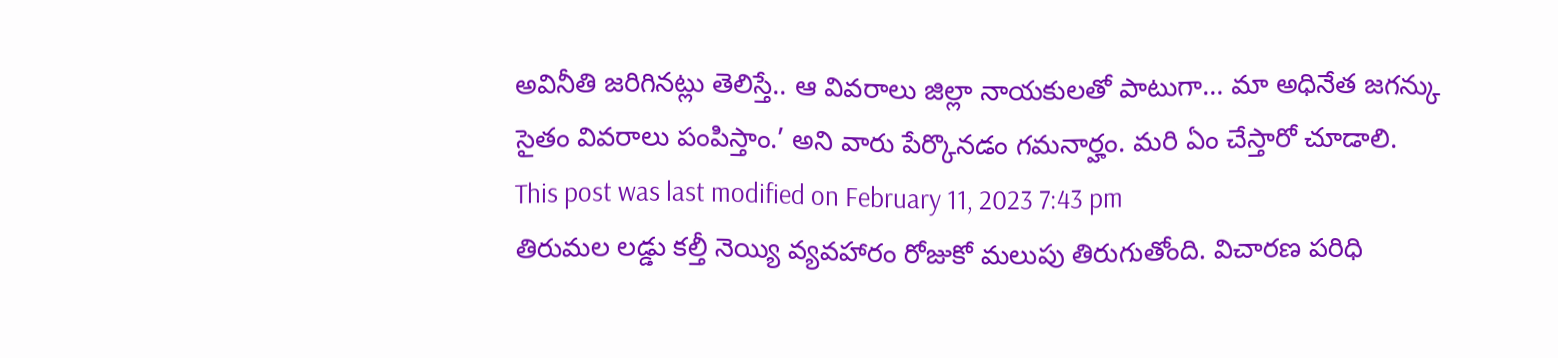అవినీతి జరిగినట్లు తెలిస్తే.. ఆ వివరాలు జిల్లా నాయకులతో పాటుగా… మా అధినేత జగన్కు సైతం వివరాలు పంపిస్తాం.’ అని వారు పేర్కొనడం గమనార్హం. మరి ఏం చేస్తారో చూడాలి.
This post was last modified on February 11, 2023 7:43 pm
తిరుమల లడ్డు కల్తీ నెయ్యి వ్యవహారం రోజుకో మలుపు తిరుగుతోంది. విచారణ పరిధి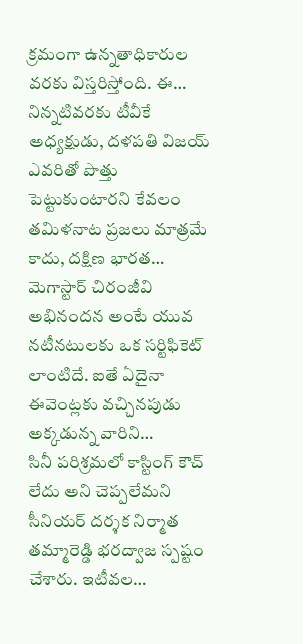క్రమంగా ఉన్నతాధికారుల వరకు విస్తరిస్తోంది. ఈ…
నిన్నటివరకు టీవీకే అధ్యక్షుడు, దళపతి విజయ్ ఎవరితో పొత్తు పెట్టుకుంటారని కేవలం తమిళనాట ప్రజలు మాత్రమే కాదు, దక్షిణ భారత…
మెగాస్టార్ చిరంజీవి అభినందన అంటే యువ నటీనటులకు ఒక సర్టిఫికెట్ లాంటిదే. ఐతే ఏదైనా ఈవెంట్లకు వచ్చినపుడు అక్కడున్న వారిని…
సినీ పరిశ్రమలో కాస్టింగ్ కౌచ్ లేదు అని చెప్పలేమని సీనియర్ దర్శక నిర్మాత తమ్మారెడ్డి భరద్వాజ స్పష్టం చేశారు. ఇటీవల…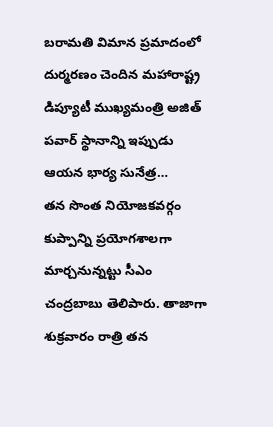బరామతి విమాన ప్రమాదంలో దుర్మరణం చెందిన మహారాష్ట్ర డిప్యూటీ ముఖ్యమంత్రి అజిత్ పవార్ స్థానాన్ని ఇప్పుడు ఆయన భార్య సునేత్ర…
తన సొంత నియోజకవర్గం కుప్పాన్ని ప్రయోగశాలగా మార్చనున్నట్టు సీఎం చంద్రబాబు తెలిపారు. తాజాగా శుక్రవారం రాత్రి తన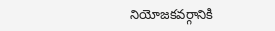నియోజకవర్గానికి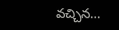వచ్చిన…